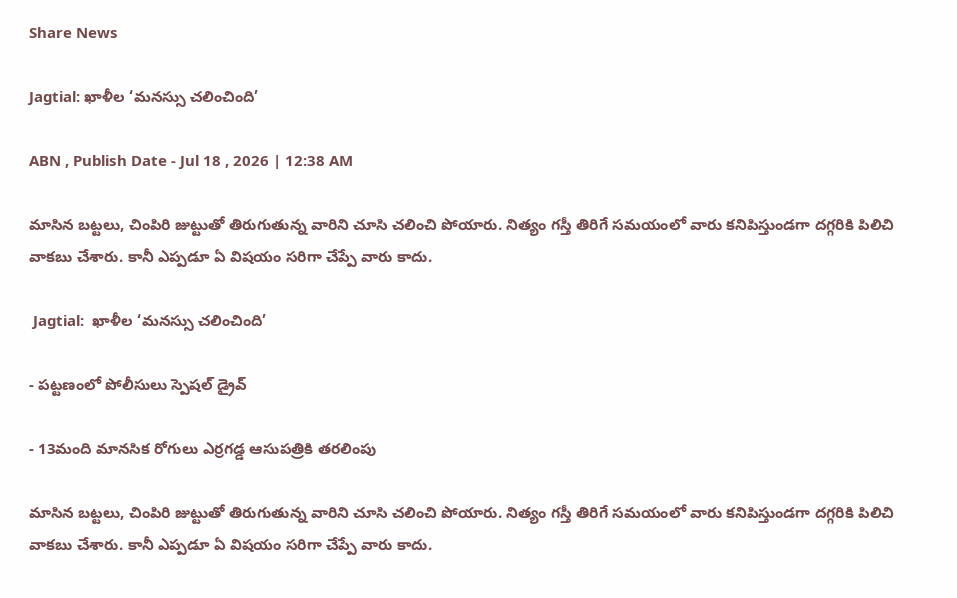Share News

Jagtial: ఖాళీల ‘మనస్సు చలించింది’

ABN , Publish Date - Jul 18 , 2026 | 12:38 AM

మాసిన బట్టలు, చింపిరి జుట్టుతో తిరుగుతున్న వారిని చూసి చలించి పోయారు. నిత్యం గస్తీ తిరిగే సమయంలో వారు కనిపిస్తుండగా దగ్గరికి పిలిచి వాకబు చేశారు. కానీ ఎప్పడూ ఏ విషయం సరిగా చేప్పే వారు కాదు.

 Jagtial:  ఖాళీల ‘మనస్సు చలించింది’

- పట్టణంలో పోలీసులు స్పెషల్‌ డ్రైవ్‌

- 13మంది మానసిక రోగులు ఎర్రగడ్డ ఆసుపత్రికి తరలింపు

మాసిన బట్టలు, చింపిరి జుట్టుతో తిరుగుతున్న వారిని చూసి చలించి పోయారు. నిత్యం గస్తీ తిరిగే సమయంలో వారు కనిపిస్తుండగా దగ్గరికి పిలిచి వాకబు చేశారు. కానీ ఎప్పడూ ఏ విషయం సరిగా చేప్పే వారు కాదు.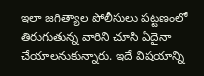ఇలా జగిత్యాల పోలీసులు పట్టణంలో తిరుగుతున్న వారిని చూసి ఏదైనా చేయాలనుకున్నారు. ఇదే విషయాన్ని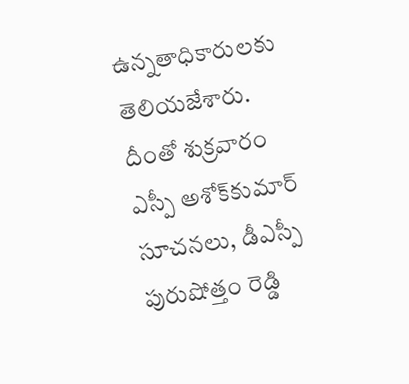ఉన్నతాధికారులకు తెలియజేశారు. దీంతో శుక్రవారం ఎస్పీ అశోక్‌కుమార్‌ సూచనలు, డీఎస్పీ పురుషోత్తం రెడ్డి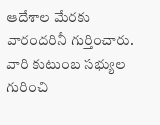ఆదేశాల మేరకు వారందరినీ గుర్తించారు. వారి కుటుంబ సభ్యుల గురించి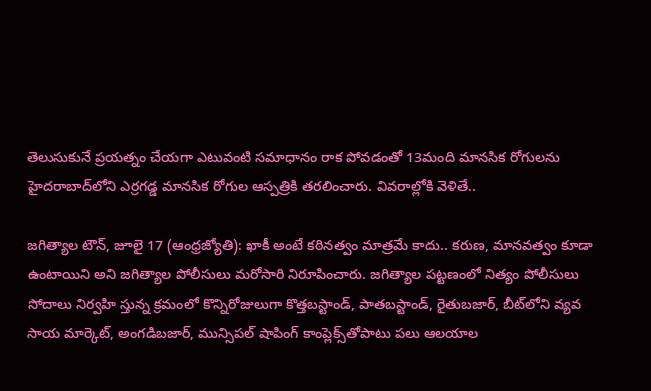తెలుసుకునే ప్రయత్నం చేయగా ఎటువంటి సమాధానం రాక పోవడంతో 13మంది మానసిక రోగులను హైదరాబాద్‌లోని ఎర్రగడ్డ మానసిక రోగుల ఆస్పత్రికి తరలించారు. వివరాల్లోకి వెళితే..

జగిత్యాల టౌన్‌, జూలై 17 (ఆంధ్రజ్యోతి): ఖాకీ అంటే కఠినత్వం మాత్రమే కాదు.. కరుణ, మానవత్వం కూడా ఉంటాయిని అని జగిత్యాల పోలీసులు మరోసారి నిరూపించారు. జగిత్యాల పట్టణంలో నిత్యం పోలీసులు సోదాలు నిర్వహి స్తున్న క్రమంలో కొన్నిరోజులుగా కొత్తబస్టాండ్‌, పాతబస్టాండ్‌, రైతుబజార్‌, బీట్‌లోని వ్యవ సాయ మార్కెట్‌, అంగడిబజార్‌, మున్సిపల్‌ షాపింగ్‌ కాంప్లెక్స్‌తోపాటు పలు ఆలయాల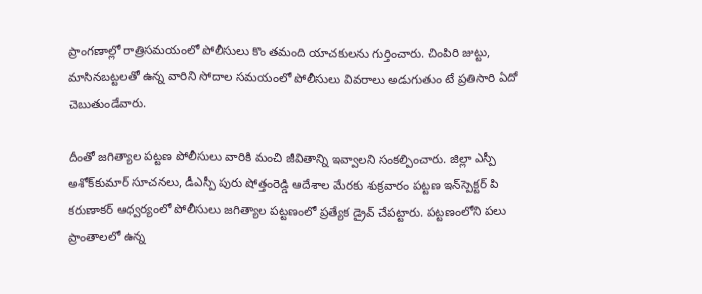ప్రాంగణాల్లో రాత్రిసమయంలో పోలీసులు కొం తమంది యాచకులను గుర్తించారు. చింపిరి జుట్టు, మాసినబట్టలతో ఉన్న వారిని సోదాల సమయంలో పోలీసులు వివరాలు అడుగుతుం టే ప్రతిసారి ఏదో చెబుతుండేవారు.

దీంతో జగిత్యాల పట్టణ పోలీసులు వారికి మంచి జీవితాన్ని ఇవ్వాలని సంకల్పించారు. జిల్లా ఎస్పీ అశోక్‌కుమార్‌ సూచనలు, డీఎస్పీ పురు షోత్తంరెడ్డి ఆదేశాల మేరకు శుక్రవారం పట్టణ ఇన్‌స్పెక్టర్‌ పి కరుణాకర్‌ ఆధ్వర్యంలో పోలీసులు జగిత్యాల పట్టణంలో ప్రత్యేక డ్రైవ్‌ చేపట్టారు. పట్టణంలోని పలు ప్రాంతాలలో ఉన్న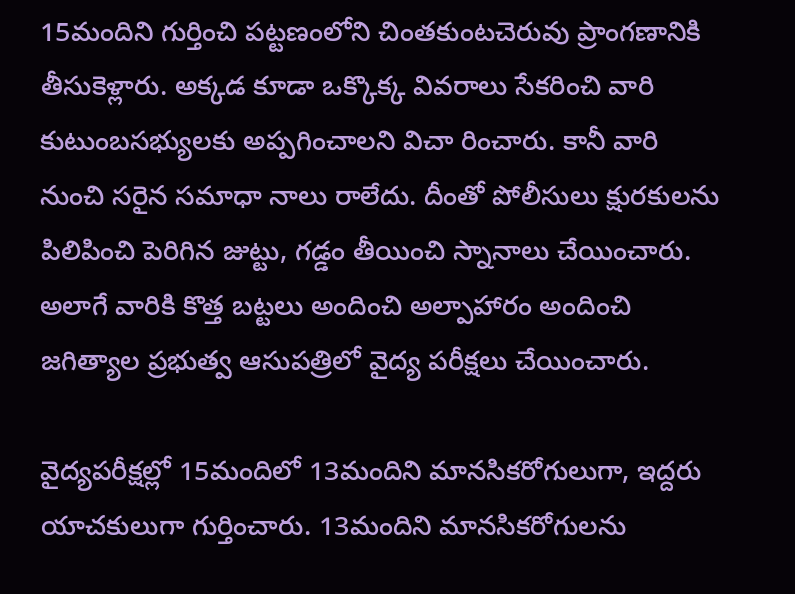15మందిని గుర్తించి పట్టణంలోని చింతకుంటచెరువు ప్రాంగణానికి తీసుకెళ్లారు. అక్కడ కూడా ఒక్కొక్క వివరాలు సేకరించి వారి కుటుంబసభ్యులకు అప్పగించాలని విచా రించారు. కానీ వారి నుంచి సరైన సమాధా నాలు రాలేదు. దీంతో పోలీసులు క్షురకులను పిలిపించి పెరిగిన జుట్టు, గడ్డం తీయించి స్నానాలు చేయించారు. అలాగే వారికి కొత్త బట్టలు అందించి అల్పాహారం అందించి జగిత్యాల ప్రభుత్వ ఆసుపత్రిలో వైద్య పరీక్షలు చేయించారు.

వైద్యపరీక్షల్లో 15మందిలో 13మందిని మానసికరోగులుగా, ఇద్దరు యాచకులుగా గుర్తించారు. 13మందిని మానసికరోగులను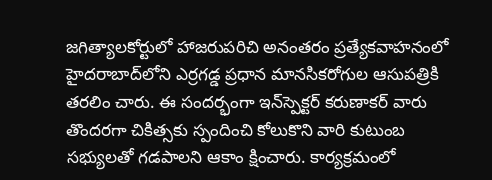జగిత్యాలకోర్టులో హాజరుపరిచి అనంతరం ప్రత్యేకవాహనంలో హైదరాబాద్‌లోని ఎర్రగడ్డ ప్రధాన మానసికరోగుల ఆసుపత్రికి తరలిం చారు. ఈ సందర్భంగా ఇన్‌స్పెక్టర్‌ కరుణాకర్‌ వారు తొందరగా చికిత్సకు స్పందించి కోలుకొని వారి కుటుంబ సభ్యులతో గడపాలని ఆకాం క్షించారు. కార్యక్రమంలో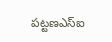పట్టణఎస్‌ఐ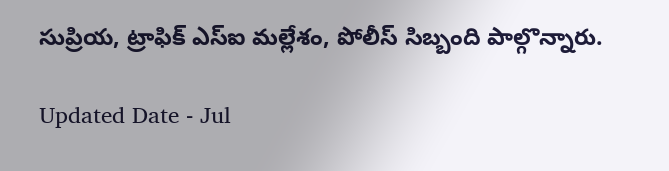సుప్రియ, ట్రాఫిక్‌ ఎస్‌ఐ మల్లేశం, పోలీస్‌ సిబ్బంది పాల్గొన్నారు.

Updated Date - Jul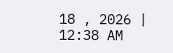18 , 2026 | 12:38 AM